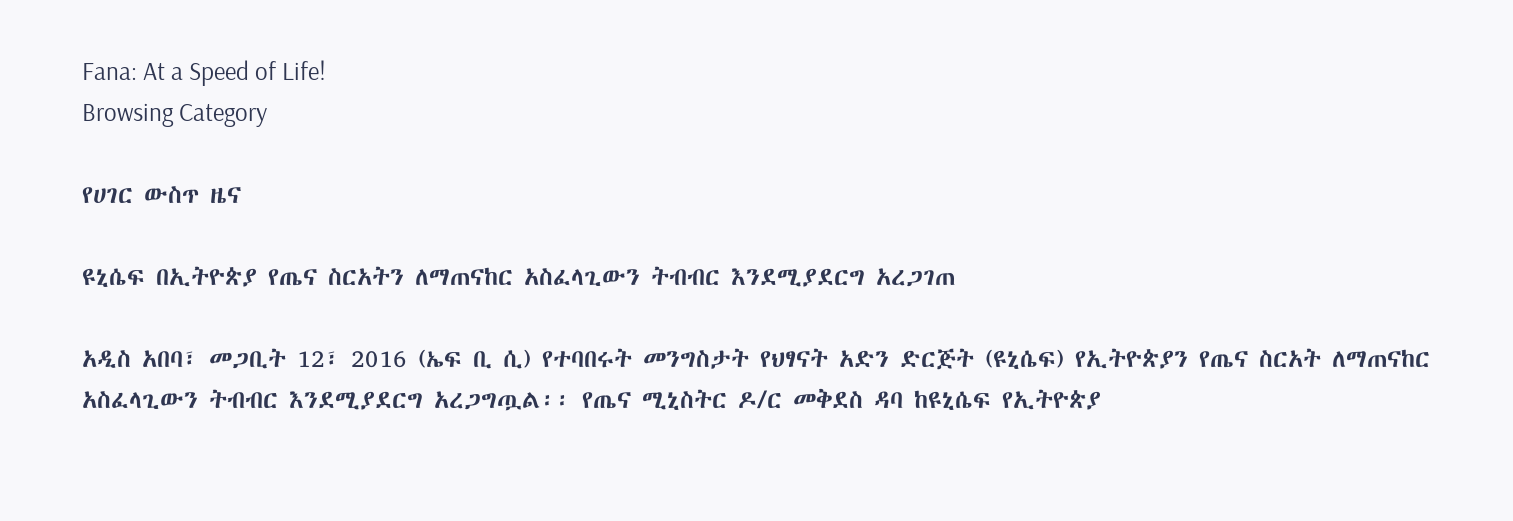Fana: At a Speed of Life!
Browsing Category

የሀገር ውስጥ ዜና

ዩኒሴፍ በኢትዮጵያ የጤና ስርአትን ለማጠናከር አስፈላጊውን ትብብር እንደሚያደርግ አረጋገጠ

አዲስ አበባ፣ መጋቢት 12፣ 2016 (ኤፍ ቢ ሲ) የተባበሩት መንግስታት የህፃናት አድን ድርጅት (ዩኒሴፍ) የኢትዮጵያን የጤና ስርአት ለማጠናከር አስፈላጊውን ትብብር እንደሚያደርግ አረጋግጧል፡፡ የጤና ሚኒስትር ዶ/ር መቅደስ ዳባ ከዩኒሴፍ የኢትዮጵያ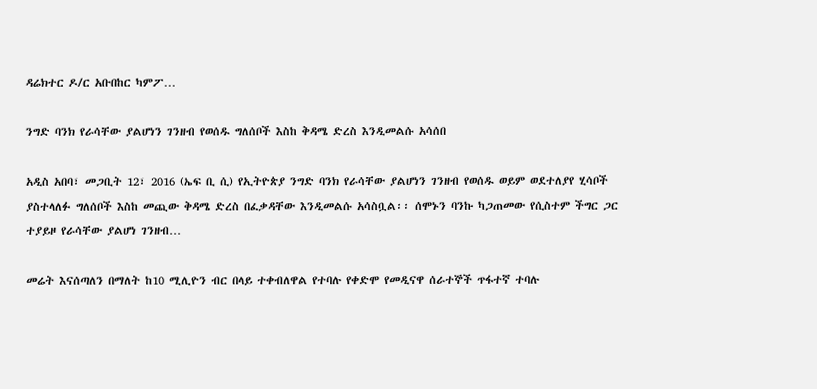ዳሬክተር ዶ/ር አቡበከር ካምፖ…

ንግድ ባንክ የራሳቸው ያልሆነን ገንዘብ የወሰዱ ግለሰቦች እስከ ቅዳሜ ድረስ እንዲመልሱ አሳሰበ

አዲስ አበባ፣ መጋቢት 12፣ 2016 (ኤፍ ቢ ሲ) የኢትዮጵያ ንግድ ባንክ የራሳቸው ያልሆነን ገንዘብ የወሰዱ ወይም ወደተለያየ ሂሳቦች ያስተላለፉ ግለሰቦች እስከ መጪው ቅዳሜ ድረስ በፈቃዳቸው እንዲመልሱ አሳስቧል፡፡ ሰሞኑን ባንኩ ካጋጠመው የሲስተም ችግር ጋር ተያይዞ የራሳቸው ያልሆነ ገንዘብ…

መሬት እናሰጣለን በማለት ከ10 ሚሊዮን ብር በላይ ተቀብለዋል የተባሉ የቀድሞ የመዲናዋ ሰራተኞች ጥፋተኛ ተባሉ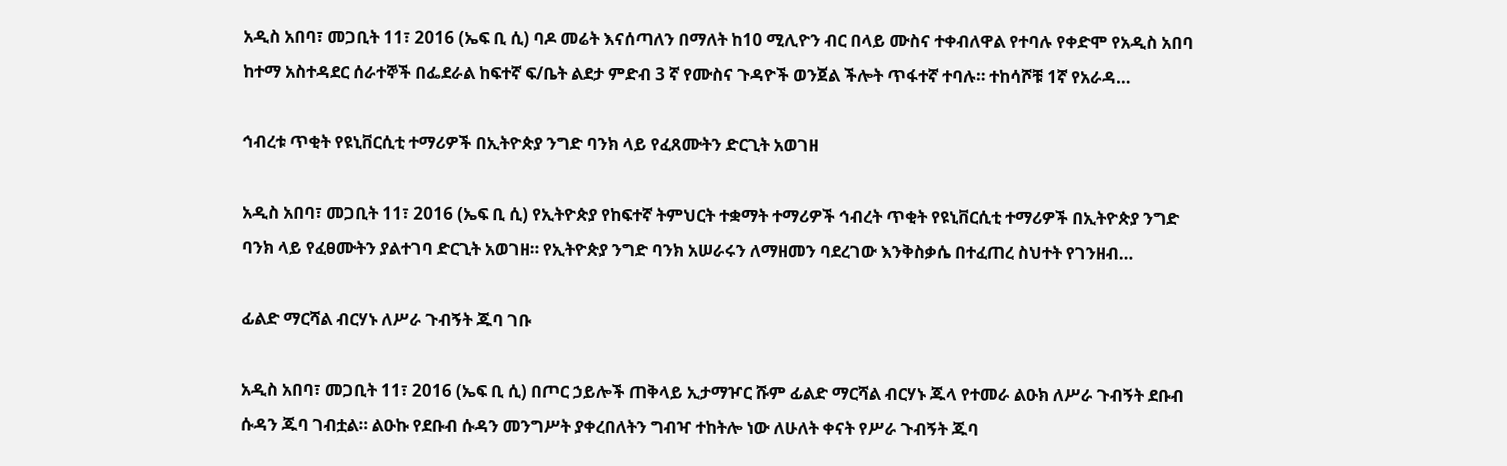አዲስ አበባ፣ መጋቢት 11፣ 2016 (ኤፍ ቢ ሲ) ባዶ መሬት እናሰጣለን በማለት ከ10 ሚሊዮን ብር በላይ ሙስና ተቀብለዋል የተባሉ የቀድሞ የአዲስ አበባ ከተማ አስተዳደር ሰራተኞች በፌደራል ከፍተኛ ፍ/ቤት ልደታ ምድብ 3 ኛ የሙስና ጉዳዮች ወንጀል ችሎት ጥፋተኛ ተባሉ። ተከሳሾቹ 1ኛ የአራዳ…

ኅብረቱ ጥቂት የዩኒቨርሲቲ ተማሪዎች በኢትዮጵያ ንግድ ባንክ ላይ የፈጸሙትን ድርጊት አወገዘ

አዲስ አበባ፣ መጋቢት 11፣ 2016 (ኤፍ ቢ ሲ) የኢትዮጵያ የከፍተኛ ትምህርት ተቋማት ተማሪዎች ኅብረት ጥቂት የዩኒቨርሲቲ ተማሪዎች በኢትዮጵያ ንግድ ባንክ ላይ የፈፀሙትን ያልተገባ ድርጊት አወገዘ። የኢትዮጵያ ንግድ ባንክ አሠራሩን ለማዘመን ባደረገው እንቅስቃሴ በተፈጠረ ስህተት የገንዘብ…

ፊልድ ማርሻል ብርሃኑ ለሥራ ጉብኝት ጁባ ገቡ

አዲስ አበባ፣ መጋቢት 11፣ 2016 (ኤፍ ቢ ሲ) በጦር ኃይሎች ጠቅላይ ኢታማዦር ሹም ፊልድ ማርሻል ብርሃኑ ጁላ የተመራ ልዑክ ለሥራ ጉብኝት ደቡብ ሱዳን ጁባ ገብቷል። ልዑኩ የደቡብ ሱዳን መንግሥት ያቀረበለትን ግብዣ ተከትሎ ነው ለሁለት ቀናት የሥራ ጉብኝት ጁባ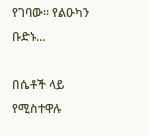የገባው፡፡ የልዑካን ቡድኑ…

በሴቶች ላይ የሚስተዋሉ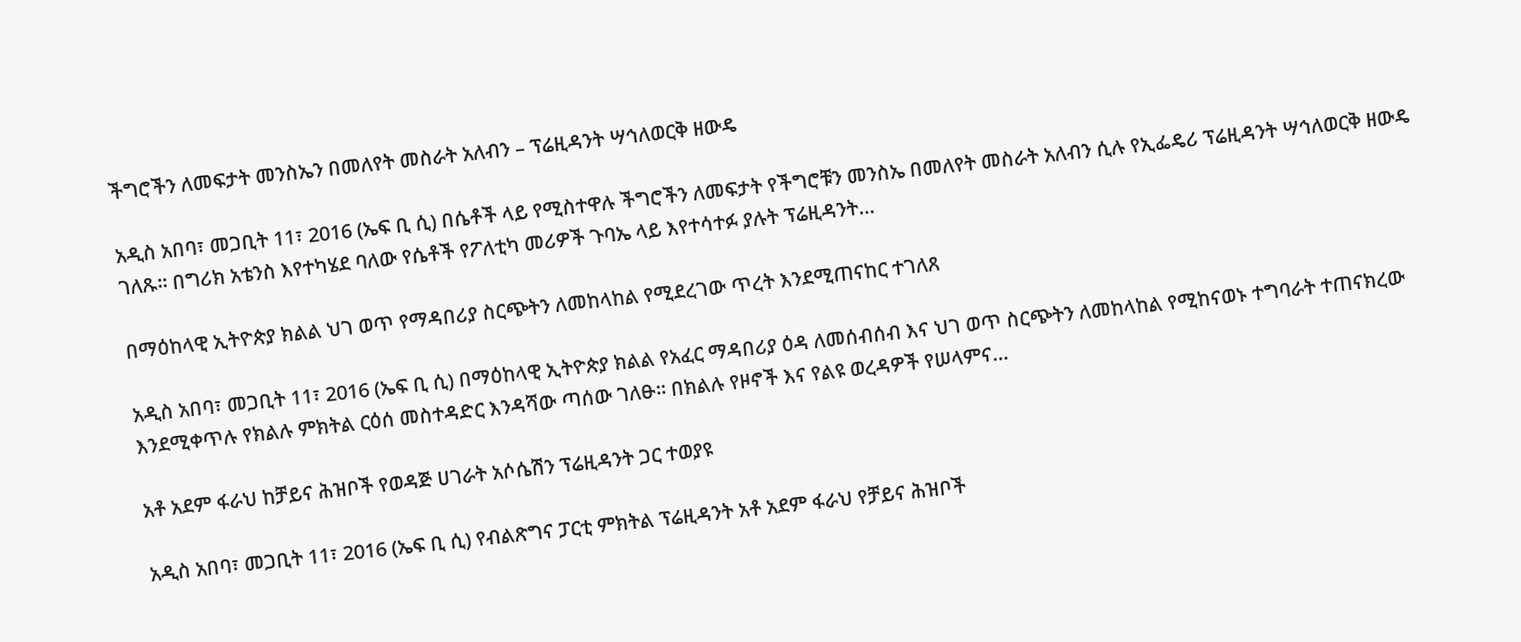ችግሮችን ለመፍታት መንስኤን በመለየት መስራት አለብን – ፕሬዚዳንት ሣኅለወርቅ ዘውዴ

አዲስ አበባ፣ መጋቢት 11፣ 2016 (ኤፍ ቢ ሲ) በሴቶች ላይ የሚስተዋሉ ችግሮችን ለመፍታት የችግሮቹን መንስኤ በመለየት መስራት አለብን ሲሉ የኢፌዴሪ ፕሬዚዳንት ሣኅለወርቅ ዘውዴ ገለጹ፡፡ በግሪክ አቴንስ እየተካሄደ ባለው የሴቶች የፖለቲካ መሪዎች ጉባኤ ላይ እየተሳተፉ ያሉት ፕሬዚዳንት…

በማዕከላዊ ኢትዮጵያ ክልል ህገ ወጥ የማዳበሪያ ስርጭትን ለመከላከል የሚደረገው ጥረት እንደሚጠናከር ተገለጸ

አዲስ አበባ፣ መጋቢት 11፣ 2016 (ኤፍ ቢ ሲ) በማዕከላዊ ኢትዮጵያ ክልል የአፈር ማዳበሪያ ዕዳ ለመሰብሰብ እና ህገ ወጥ ስርጭትን ለመከላከል የሚከናወኑ ተግባራት ተጠናክረው እንደሚቀጥሉ የክልሉ ምክትል ርዕሰ መስተዳድር እንዳሻው ጣሰው ገለፁ፡፡ በክልሉ የዞኖች እና የልዩ ወረዳዎች የሠላምና…

አቶ አደም ፋራህ ከቻይና ሕዝቦች የወዳጅ ሀገራት አሶሴሽን ፕሬዚዳንት ጋር ተወያዩ

አዲስ አበባ፣ መጋቢት 11፣ 2016 (ኤፍ ቢ ሲ) የብልጽግና ፓርቲ ምክትል ፕሬዚዳንት አቶ አደም ፋራህ የቻይና ሕዝቦች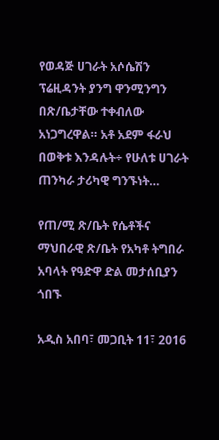የወዳጅ ሀገራት አሶሴሽን ፕሬዚዳንት ያንግ ዋንሚንግን በጽ/ቤታቸው ተቀብለው አነጋግረዋል። አቶ አደም ፋራህ በወቅቱ እንዳሉት÷ የሁለቱ ሀገራት ጠንካራ ታሪካዊ ግንኙነት…

የጠ/ሚ ጽ/ቤት የሴቶችና ማህበራዊ ጽ/ቤት የአካቶ ትግበራ አባላት የዓድዋ ድል መታሰቢያን ጎበኙ

አዲስ አበባ፣ መጋቢት 11፣ 2016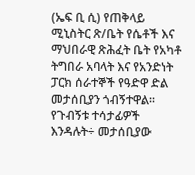(ኤፍ ቢ ሲ) የጠቅላይ ሚኒስትር ጽ/ቤት የሴቶች እና ማህበራዊ ጽሕፈት ቤት የአካቶ ትግበራ አባላት እና የአንድነት ፓርክ ሰራተኞች የዓድዋ ድል መታሰቢያን ጎብኝተዋል፡፡ የጉብኝቱ ተሳታፊዎች እንዳሉት÷ መታሰቢያው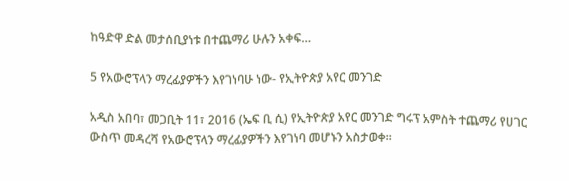ከዓድዋ ድል መታሰቢያነቱ በተጨማሪ ሁሉን አቀፍ…

5 የአውሮፕላን ማረፊያዎችን እየገነባሁ ነው- የኢትዮጵያ አየር መንገድ

አዲስ አበባ፣ መጋቢት 11፣ 2016 (ኤፍ ቢ ሲ) የኢትዮጵያ አየር መንገድ ግሩፕ አምስት ተጨማሪ የሀገር ውስጥ መዳረሻ የአውሮፕላን ማረፊያዎችን እየገነባ መሆኑን አስታወቀ፡፡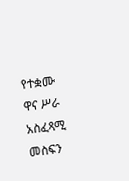የተቋሙ ዋና ሥራ አስፈጻሚ መስፍን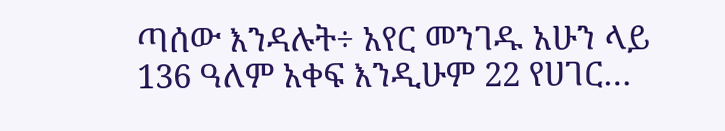ጣሰው እንዳሉት÷ አየር መንገዱ አሁን ላይ 136 ዓለም አቀፍ እንዲሁም 22 የሀገር…